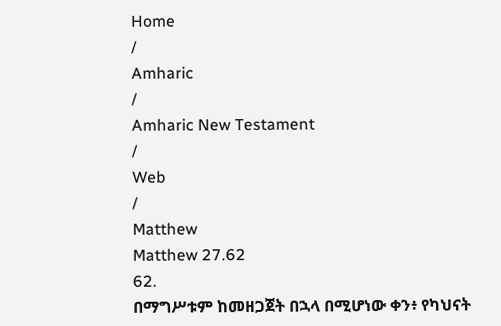Home
/
Amharic
/
Amharic New Testament
/
Web
/
Matthew
Matthew 27.62
62.
በማግሥቱም ከመዘጋጀት በኋላ በሚሆነው ቀን፥ የካህናት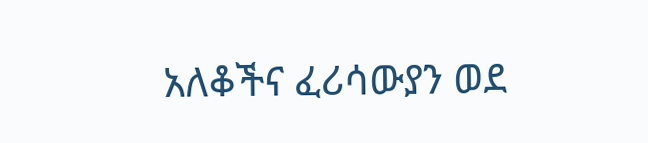አለቆችና ፈሪሳውያን ወደ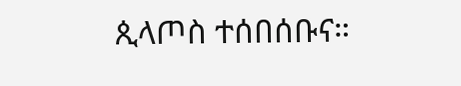ጲላጦስ ተሰበሰቡና።